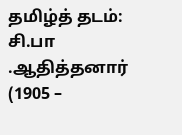தமிழ்த் தடம்: சி.பா .ஆதித்தனார் (1905 –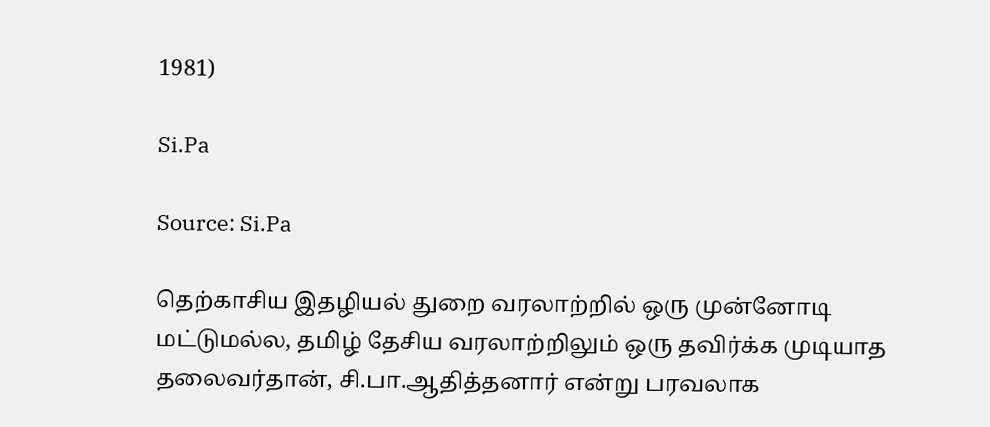1981)

Si.Pa

Source: Si.Pa

தெற்காசிய இதழியல் துறை வரலாற்றில் ஒரு முன்னோடி மட்டுமல்ல, தமிழ் தேசிய வரலாற்றிலும் ஒரு தவிர்க்க முடியாத தலைவர்தான், சி.பா.ஆதித்தனார் என்று பரவலாக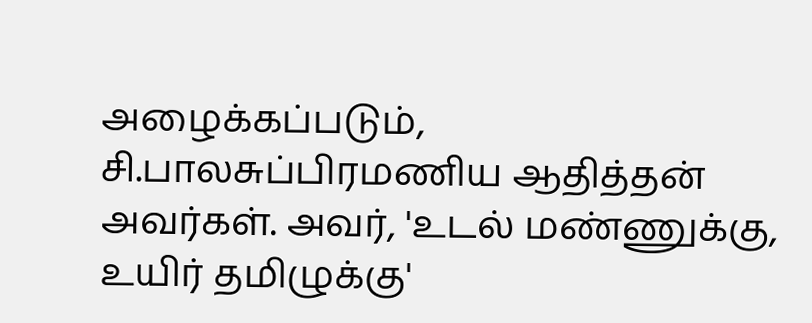அழைக்கப்படும், சி.பாலசுப்பிரமணிய ஆதித்தன் அவர்கள். அவர், 'உடல் மண்ணுக்கு, உயிர் தமிழுக்கு'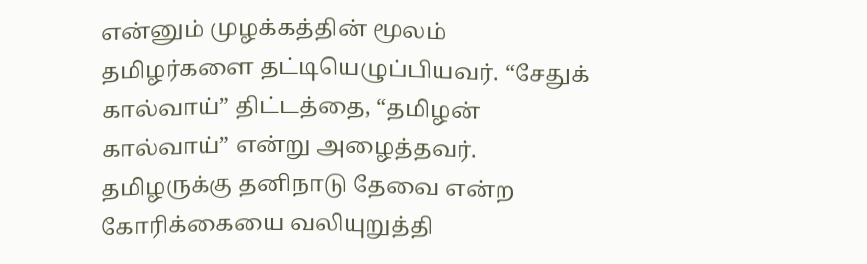என்னும் முழக்கத்தின் மூலம் தமிழர்களை தட்டியெழுப்பியவர். “சேதுக் கால்வாய்” திட்டத்தை, “தமிழன் கால்வாய்” என்று அழைத்தவர். தமிழருக்கு தனிநாடு தேவை என்ற கோரிக்கையை வலியுறுத்தி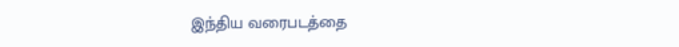இந்திய வரைபடத்தை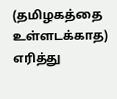(தமிழகத்தை உள்ளடக்காத) எரித்து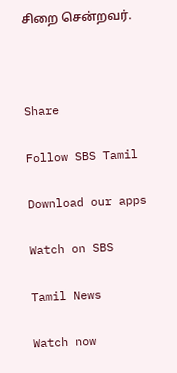சிறை சென்றவர்.



Share

Follow SBS Tamil

Download our apps

Watch on SBS

Tamil News

Watch now